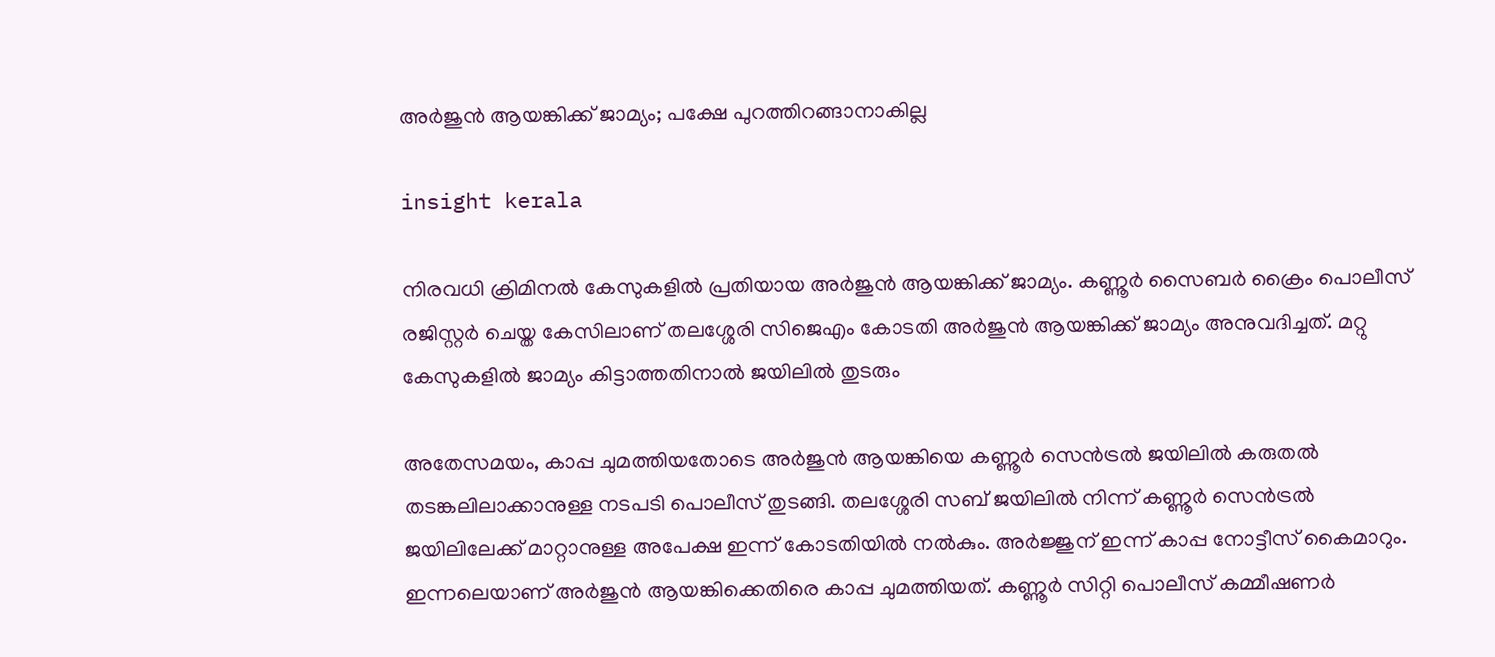അർജുൻ ആയങ്കിക്ക് ജാമ്യം; പക്ഷേ പുറത്തിറങ്ങാനാകില്ല

insight kerala

നിരവധി ക്രിമിനല്‍ കേസുകളില്‍ പ്രതിയായ അർജുൻ ആയങ്കിക്ക് ജാമ്യം. കണ്ണൂർ സൈബർ ക്രൈം പൊലീസ് രജിസ്റ്റർ ചെയ്ത കേസിലാണ് തലശ്ശേരി സിജെഎം കോടതി അർജുൻ ആയങ്കിക്ക് ജാമ്യം അനുവദിച്ചത്. മറ്റു കേസുകളിൽ ജാമ്യം കിട്ടാത്തതിനാൽ ജയിലിൽ തുടരും

അതേസമയം, കാപ്പ ചുമത്തിയതോടെ അര്‍ജുന്‍ ആയങ്കിയെ കണ്ണൂര്‍ സെന്‍ട്രല്‍ ജയിലിൽ കരുതൽ തടങ്കലിലാക്കാനുള്ള നടപടി പൊലീസ് തുടങ്ങി. തലശ്ശേരി സബ് ജയിലിൽ നിന്ന് കണ്ണൂർ സെൻട്രൽ ജയിലിലേക്ക് മാറ്റാനുള്ള അപേക്ഷ ഇന്ന് കോടതിയിൽ നൽകും. അ‍ർജ്ജുന് ഇന്ന് കാപ്പ നോട്ടീസ് കൈമാറും. ഇന്നലെയാണ് അര്‍ജുന്‍ ആയങ്കിക്കെതിരെ കാപ്പ ചുമത്തിയത്. കണ്ണൂർ സിറ്റി പൊലീസ് കമ്മീഷണർ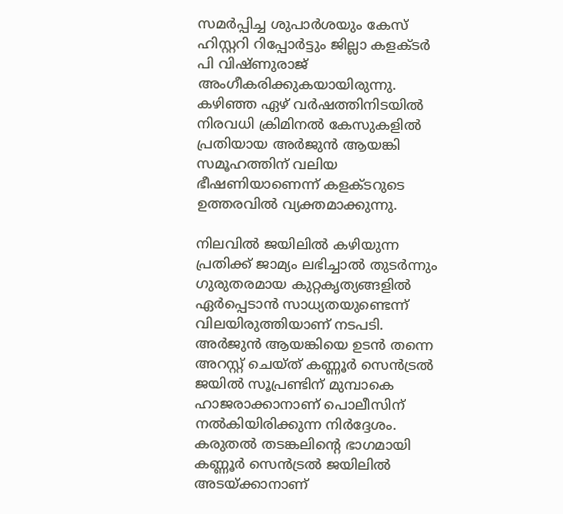സമർപ്പിച്ച ശുപാർശയും കേസ് ഹിസ്റ്ററി റിപ്പോർട്ടും ജില്ലാ കളക്ടർ പി വിഷ്ണുരാജ് അംഗീകരിക്കുകയായിരുന്നു. കഴിഞ്ഞ ഏഴ് വർഷത്തിനിടയിൽ നിരവധി ക്രിമിനൽ കേസുകളിൽ പ്രതിയായ അർജുൻ ആയങ്കി സമൂഹത്തിന് വലിയ ഭീഷണിയാണെന്ന് കളക്ടറുടെ ഉത്തരവിൽ വ്യക്തമാക്കുന്നു.

നിലവിൽ ജയിലിൽ കഴിയുന്ന പ്രതിക്ക് ജാമ്യം ലഭിച്ചാൽ തുടർന്നും ഗുരുതരമായ കുറ്റകൃത്യങ്ങളിൽ ഏർപ്പെടാൻ സാധ്യതയുണ്ടെന്ന് വിലയിരുത്തിയാണ് നടപടി. അർജുൻ ആയങ്കിയെ ഉടൻ തന്നെ അറസ്റ്റ് ചെയ്ത് കണ്ണൂർ സെൻട്രൽ ജയിൽ സൂപ്രണ്ടിന് മുമ്പാകെ ഹാജരാക്കാനാണ് പൊലീസിന് നൽകിയിരിക്കുന്ന നിർദ്ദേശം. കരുതൽ തടങ്കലിന്റെ ഭാഗമായി കണ്ണൂർ സെൻട്രൽ ജയിലിൽ അടയ്ക്കാനാണ്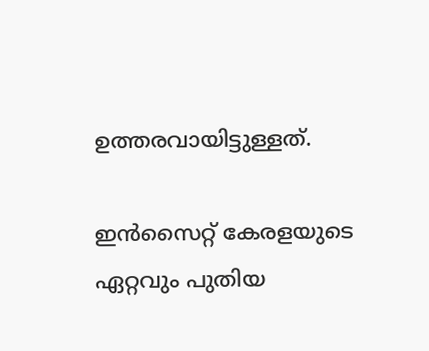ഉത്തരവായിട്ടുള്ളത്.

ഇൻസൈറ്റ് കേരളയുടെ ഏറ്റവും പുതിയ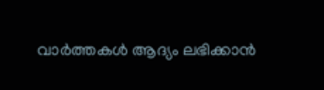വാർത്തകൾ ആദ്യം ലഭിക്കാൻ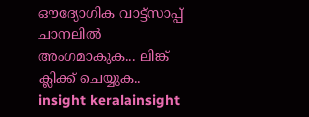ഔദ്യോഗിക വാട്ട്‌സാപ്പ് ചാനലിൽ അംഗമാകുക... ലിങ്ക് ക്ലിക്ക് ചെയ്യുക..
insight keralainsight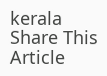kerala
Share This Article